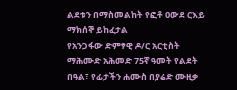ልደቱን በማስመልከት የፎቶ ዐውደ ርእይ ማክሰኞ ይከፈታል
የአንጋፋው ድምፃዊ ዶ/ር አርቲስት ማሕሙድ አሕመድ 75ኛ ዓመት የልደት በዓል፣ የፊታችን ሐሙስ በያሬድ ሙዚቃ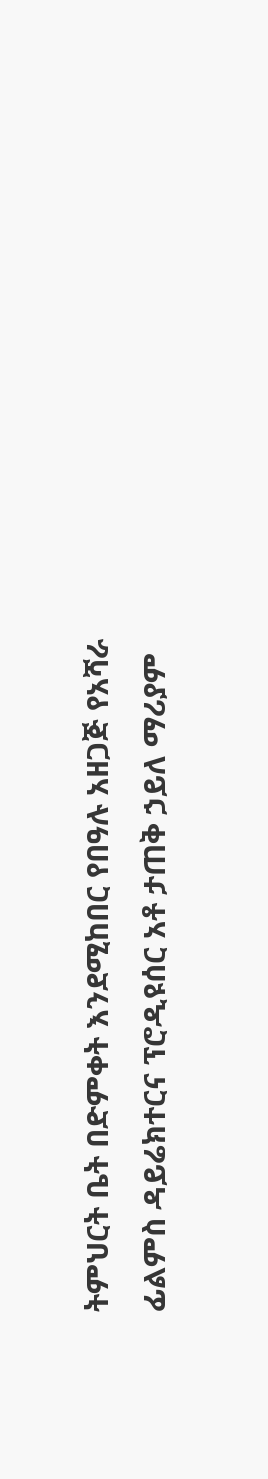ትምህርት ቤት በድምቀት እንደሚከበር የበዓሉ አዘጋጅ የአሻራ ፊልምስ ዳይሬክተርና ፕሮዲዩሰር አቶ ታጠቅ ኃይለ ማሪያም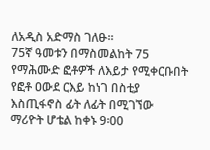ለአዲስ አድማስ ገለፁ፡፡
75ኛ ዓመቱን በማስመልከት 75 የማሕሙድ ፎቶዎች ለእይታ የሚቀርቡበት የፎቶ ዐውደ ርእይ ከነገ በስቲያ እስጢፋኖስ ፊት ለፊት በሚገኘው ማሪዮት ሆቴል ከቀኑ 9፡00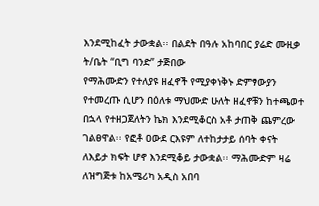እንደሚከፈት ታውቋል፡፡ በልደት በዓሉ አከባበር ያሬድ ሙዚቃ ት/ቤት “ቢግ ባንድ” ታጅበው
የማሕሙድን የተለያዩ ዘፈኖች የሚያቀነቅኑ ድምፃውያን የተመረጡ ሲሆን በዕለቱ ማህሙድ ሁለት ዘፈኖቹን ከተጫወተ በኋላ የተዘጋጀለትን ኬክ እንደሚቆርስ አቶ ታጠቅ ጨምረው ገልፀዋል፡፡ የፎቶ ዐውደ ርእዩም ለተከታታይ ሰባት ቀናት ለእይታ ክፍት ሆኖ እንደሚቆይ ታውቋል፡፡ ማሕሙድም ዛሬ ለዝግጅቱ ከአሜሪካ አዲስ አበባ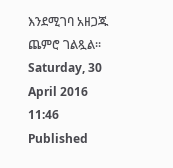እንደሚገባ አዘጋጁ ጨምሮ ገልጿል፡፡
Saturday, 30 April 2016 11:46
Published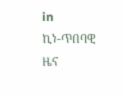in
ኪነ-ጥበባዊ ዜና